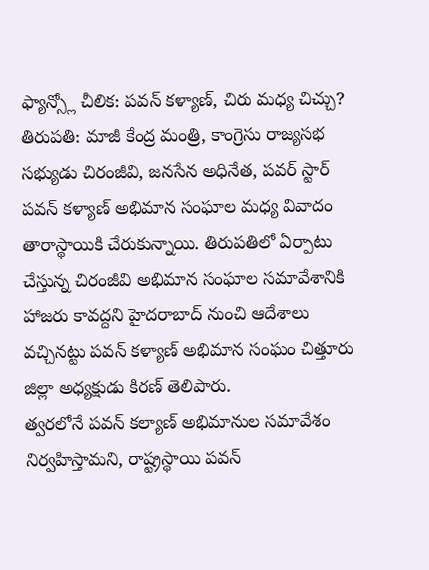ఫ్యాన్స్లో చీలిక: పవన్ కళ్యాణ్, చిరు మధ్య చిచ్చు?
తిరుపతి: మాజీ కేంద్ర మంత్రి, కాంగ్రెసు రాజ్యసభ సభ్యుడు చిరంజీవి, జనసేన అధినేత, పవర్ స్టార్ పవన్ కళ్యాణ్ అభిమాన సంఘాల మధ్య వివాదం తారాస్థాయికి చేరుకున్నాయి. తిరుపతిలో ఏర్పాటు చేస్తున్న చిరంజీవి అభిమాన సంఘాల సమావేశానికి హాజరు కావద్దని హైదరాబాద్ నుంచి ఆదేశాలు వచ్చినట్టు పవన్ కళ్యాణ్ అభిమాన సంఘం చిత్తూరు జిల్లా అధ్యక్షుడు కిరణ్ తెలిపారు.
త్వరలోనే పవన్ కల్యాణ్ అభిమానుల సమావేశం నిర్వహిస్తామని, రాష్ట్రస్థాయి పవన్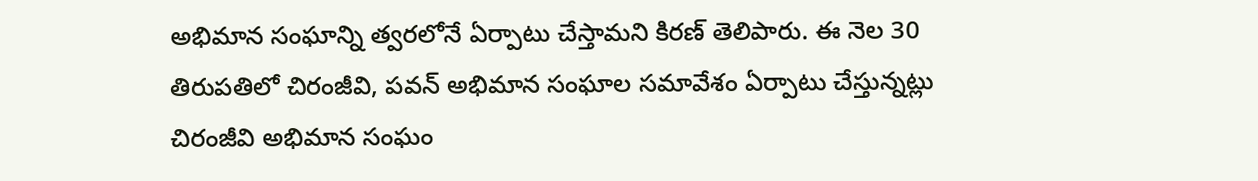అభిమాన సంఘాన్ని త్వరలోనే ఏర్పాటు చేస్తామని కిరణ్ తెలిపారు. ఈ నెల 30 తిరుపతిలో చిరంజీవి, పవన్ అభిమాన సంఘాల సమావేశం ఏర్పాటు చేస్తున్నట్లు చిరంజీవి అభిమాన సంఘం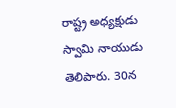రాష్ట్ర అధ్యక్షుడు స్వామి నాయుడు తెలిపారు. 30న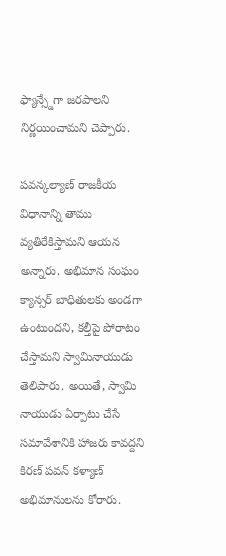ఫ్యాన్స్డేగా జరపాలని నిర్ణయించామని చెప్పారు.

పవన్కల్యాణ్ రాజకీయ విధానాన్ని తాము వ్యతిరేకిస్తామని ఆయన అన్నారు. అభిమాన సంఘం క్యాన్సర్ బాధితులకు అండగా ఉంటుందని, కల్తీపై పోరాటం చేస్తామని స్వామినాయుడు తెలిపారు. అయితే, స్వామి నాయుడు ఏర్పాటు చేసే సమావేశానికి హాజరు కావద్దని కిరణ్ పవన్ కళ్యాణ్ అభిమానులను కోరారు.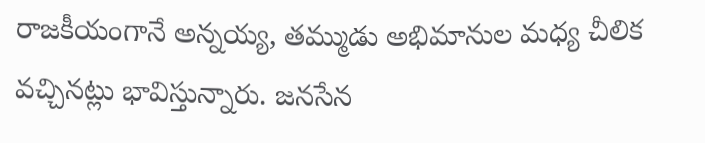రాజకీయంగానే అన్నయ్య, తమ్ముడు అభిమానుల మధ్య చీలిక వచ్చినట్లు భావిస్తున్నారు. జనసేన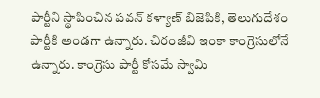పార్టీని స్థాపించిన పవన్ కళ్యాణ్ బిజెపికి, తెలుగుదేశం పార్టీకి అండగా ఉన్నారు. చిరంజీవి ఇంకా కాంగ్రెసులోనే ఉన్నారు. కాంగ్రెసు పార్టీ కోసమే స్వామి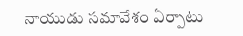నాయుడు సమావేశం ఏర్పాటు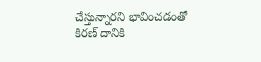చేస్తున్నారని భావించడంతో కిరణ్ దానికి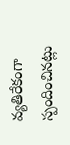వ్యతిరేకంగా స్పందించినట్లు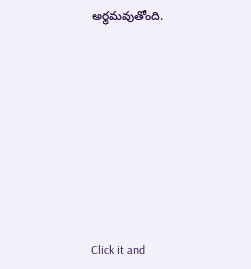అర్థమవుతోంది.












Click it and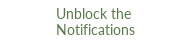Unblock the Notifications